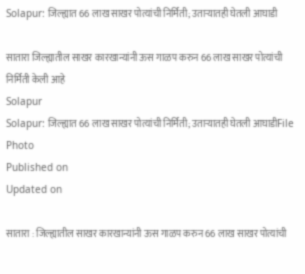Solapur: जिल्ह्यात 66 लाख साखर पोत्यांची निर्मिती; उताऱ्यातही घेतली आघाडी

सातारा जिल्ह्यातील साखर कारखान्यांनी ऊस गाळप करुन 66 लाख साखर पोत्यांची निर्मिती केली आहे
Solapur
Solapur: जिल्ह्यात 66 लाख साखर पोत्यांची निर्मिती; उताऱ्यातही घेतली आघाडीFile Photo
Published on
Updated on

सातारा : जिल्ह्यातील साखर कारखान्यांनी ऊस गाळप करुन 66 लाख साखर पोत्यांची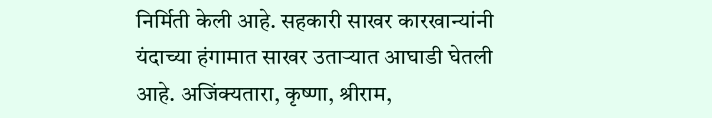निर्मिती केली आहे. सहकारी साखर कारखान्यांनी यंदाच्या हंगामात साखर उताऱ्यात आघाडी घेतली आहे. अजिंक्यतारा, कृष्णा, श्रीराम,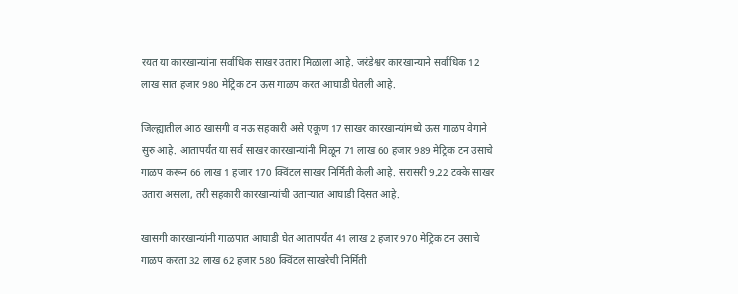रयत या कारखान्यांना सर्वाधिक साखर उतारा मिळाला आहे. जरंडेश्वर कारखान्याने सर्वाधिक 12 लाख सात हजार 980 मेट्रिक टन ऊस गाळप करत आघाडी घेतली आहे.

जिल्ह्यातील आठ खासगी व नऊ सहकारी असे एकूण 17 साखर कारखान्यांमध्ये ऊस गाळप वेगाने सुरु आहे. आतापर्यंत या सर्व साखर कारखान्यांनी मिळून 71 लाख 60 हजार 989 मेट्रिक टन उसाचे गाळप करून 66 लाख 1 हजार 170 क्विंटल साखर निर्मिती केली आहे. सरासरी 9.22 टक्के साखर उतारा असला, तरी सहकारी कारखान्यांची उताऱ्यात आघाडी दिसत आहे.

खासगी कारखान्यांनी गाळपात आघाडी घेत आतापर्यंत 41 लाख 2 हजार 970 मेट्रिक टन उसाचे गाळप करता 32 लाख 62 हजार 580 क्विंटल साखरेची निर्मिती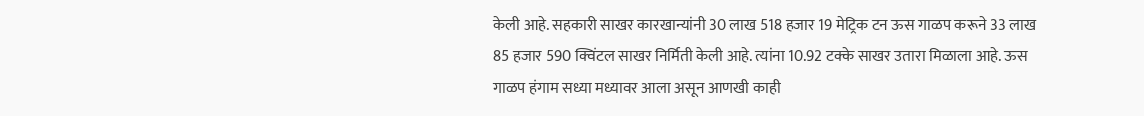केली आहे. सहकारी साखर कारखान्यांनी 30 लाख 518 हजार 19 मेट्रिक टन ऊस गाळप करूने 33 लाख 85 हजार 590 क्विंटल साखर निर्मिती केली आहे. त्यांना 10.92 टक्के साखर उतारा मिळाला आहे. ऊस गाळप हंगाम सध्या मध्यावर आला असून आणखी काही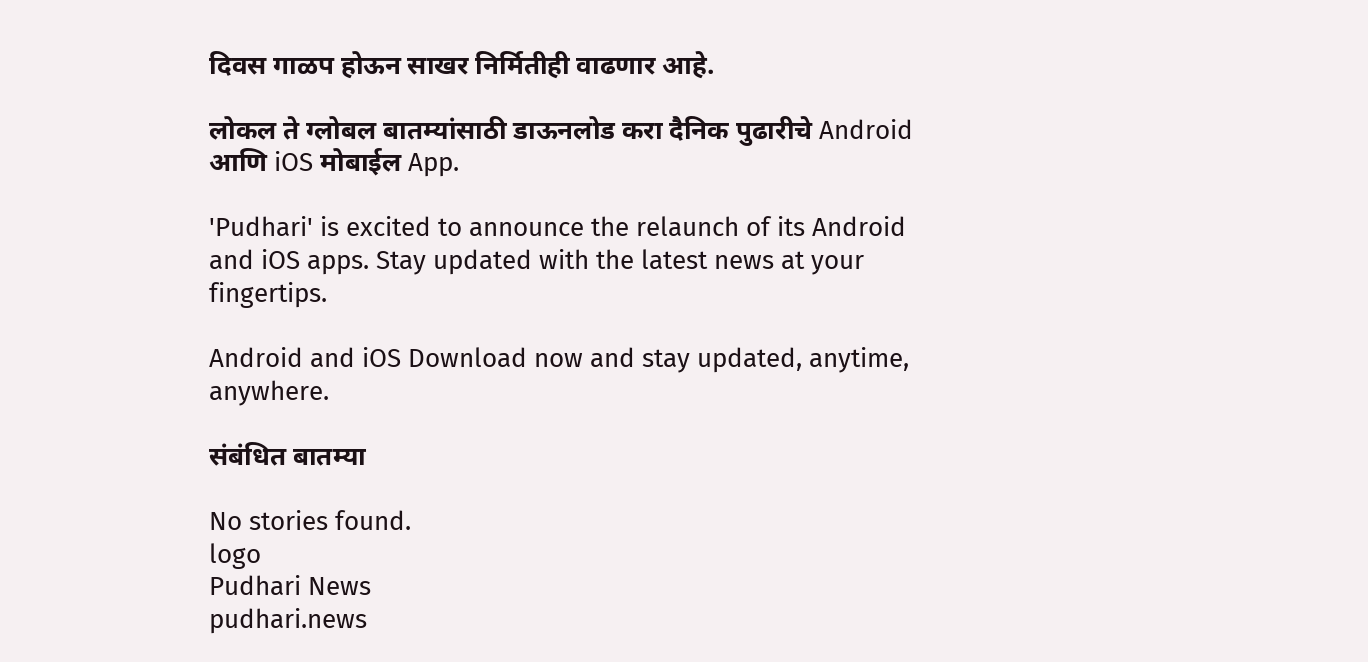दिवस गाळप होऊन साखर निर्मितीही वाढणार आहे.

लोकल ते ग्लोबल बातम्यांसाठी डाऊनलोड करा दैनिक पुढारीचे Android आणि iOS मोबाईल App.

'Pudhari' is excited to announce the relaunch of its Android and iOS apps. Stay updated with the latest news at your fingertips.

Android and iOS Download now and stay updated, anytime, anywhere.

संबंधित बातम्या

No stories found.
logo
Pudhari News
pudhari.news